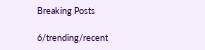Breaking Posts

6/trending/recent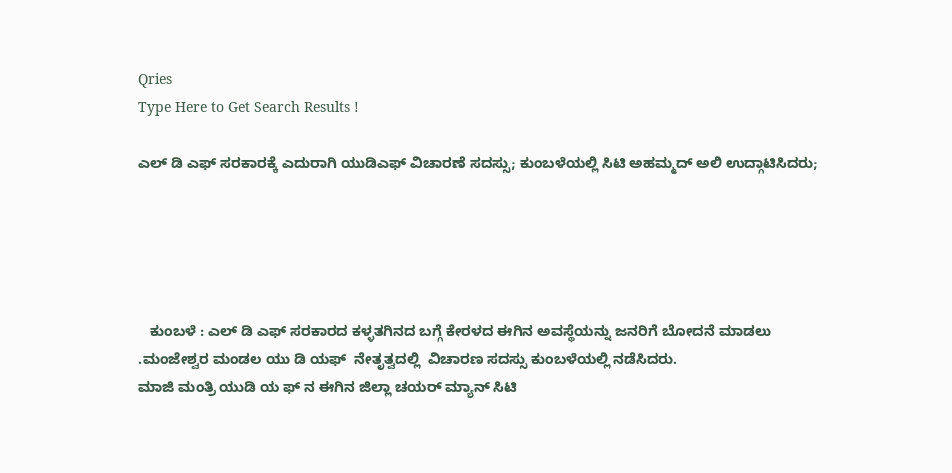Qries
Type Here to Get Search Results !

ಎಲ್ ಡಿ ಎಫ್ ಸರಕಾರಕ್ಕೆ ಎದುರಾಗಿ ಯುಡಿಎಫ್ ವಿಚಾರಣೆ ಸದಸ್ಸು; ಕುಂಬಳೆಯಲ್ಲಿ ಸಿಟಿ ಅಹಮ್ಮದ್ ಅಲಿ ಉದ್ಗಾಟಿಸಿದರು;





   ಕುಂಬಳೆ : ಎಲ್ ಡಿ ಎಫ್ ಸರಕಾರದ ಕಳ್ಳತಗಿನದ ಬಗ್ಗೆ ಕೇರಳದ ಈಗಿನ ಅವಸ್ಥೆಯನ್ನು ಜನರಿಗೆ ಬೋದನೆ ಮಾಡಲು .ಮಂಜೇಶ್ವರ ಮಂಡಲ ಯು ಡಿ ಯಫ್  ನೇತೃತ್ವದಲ್ಲಿ  ವಿಚಾರಣ ಸದಸ್ಸು ಕುಂಬಳೆಯಲ್ಲಿ ನಡೆಸಿದರು.
ಮಾಜಿ ಮಂತ್ರಿ ಯುಡಿ ಯ ಫ್ ನ ಈಗಿನ ಜಿಲ್ಲಾ ಚಯರ್ ಮ್ಯಾನ್ ಸಿಟಿ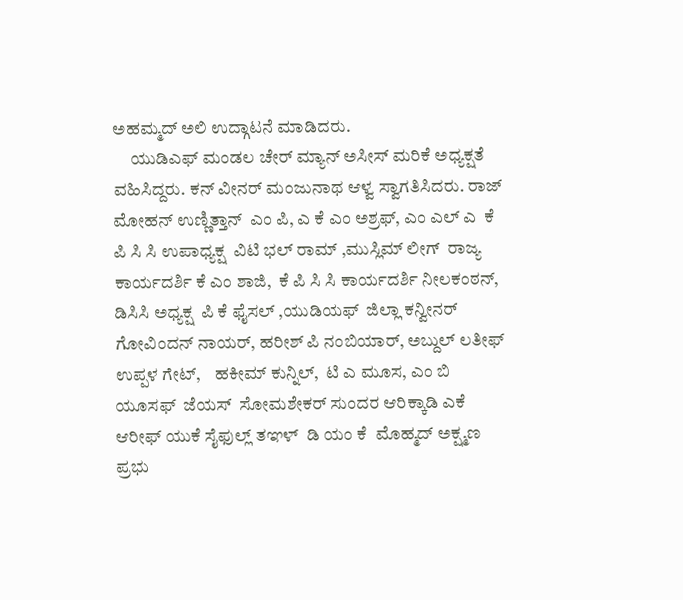ಅಹಮ್ಮದ್ ಅಲಿ ಉದ್ಗಾಟನೆ ಮಾಡಿದರು.
     ಯುಡಿಎಫ್ ಮಂಡಲ ಚೇರ್ ಮ್ಯಾನ್ ಅಸೀಸ್ ಮರಿಕೆ ಅಧ್ಯಕ್ಷತೆ ವಹಿಸಿದ್ದರು. ಕನ್ ವೀನರ್ ಮಂಜುನಾಥ ಆಳ್ವ ಸ್ವಾಗತಿಸಿದರು. ರಾಜ್ ಮೋಹನ್ ಉಣ್ಣಿತ್ತಾನ್  ಎಂ ಪಿ, ಎ ಕೆ ಎಂ ಅಶ್ರಫ್, ಎಂ ಎಲ್ ಎ  ಕೆ ಪಿ ಸಿ ಸಿ ಉಪಾಧ್ಯಕ್ಷ  ವಿಟಿ ಭಲ್ ರಾಮ್ ,ಮುಸ್ಲಿಮ್ ಲೀಗ್  ರಾಜ್ಯ ಕಾರ್ಯದರ್ಶಿ ಕೆ ಎಂ ಶಾಜಿ,  ಕೆ ಪಿ ಸಿ ಸಿ ಕಾರ್ಯದರ್ಶಿ ನೀಲಕಂಠನ್, ಡಿಸಿಸಿ ಅಧ್ಯಕ್ಷ  ಪಿ ಕೆ ಫೈಸಲ್ ,ಯುಡಿಯಫ್  ಜಿಲ್ಲಾ ಕನ್ವೀನರ್ ಗೋವಿಂದನ್ ನಾಯರ್, ಹರೀಶ್ ಪಿ ನಂಬಿಯಾರ್, ಅಬ್ದುಲ್ ಲತೀಫ್ ಉಪ್ಪಳ ಗೇಟ್,    ಹಕೀಮ್ ಕುನ್ನಿಲ್,  ಟಿ ಎ ಮೂಸ, ಎಂ ಬಿ ಯೂಸಫ್  ಜೆಯಸ್  ಸೋಮಶೇಕರ್ ಸುಂದರ ಆರಿಕ್ಕಾಡಿ ಎಕೆ ಆರೀಫ್ ಯುಕೆ ಸೈಫುಲ್ಲ್ ತಞಳ್  ಡಿ ಯಂ ಕೆ  ಮೊಹ್ಮದ್ ಅಕ್ಷ್ಮಣ ಪ್ರಭು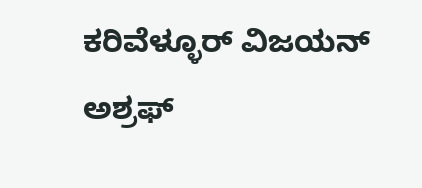ಕರಿವೆಳ್ಳೂರ್ ವಿಜಯನ್ ಅಶ್ರಫ್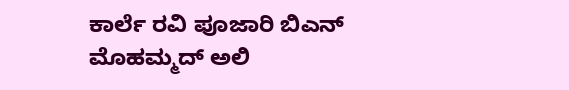ಕಾರ್ಲೆ ರವಿ ಪೂಜಾರಿ ಬಿಎನ್ ಮೊಹಮ್ಮದ್ ಅಲಿ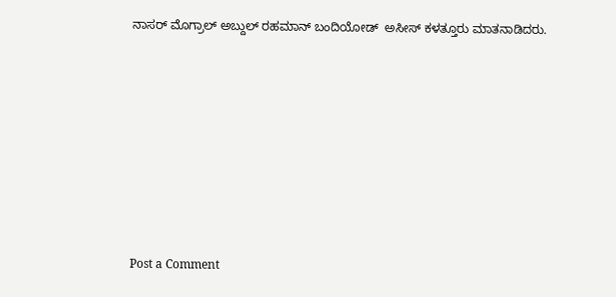ನಾಸರ್ ಮೊಗ್ರಾಲ್ ಅಬ್ದುಲ್ ರಹಮಾನ್ ಬಂದಿಯೋಡ್  ಅಸೀಸ್ ಕಳತ್ತೂರು ಮಾತನಾಡಿದರು.








Post a Comment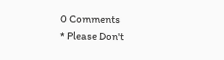0 Comments
* Please Don't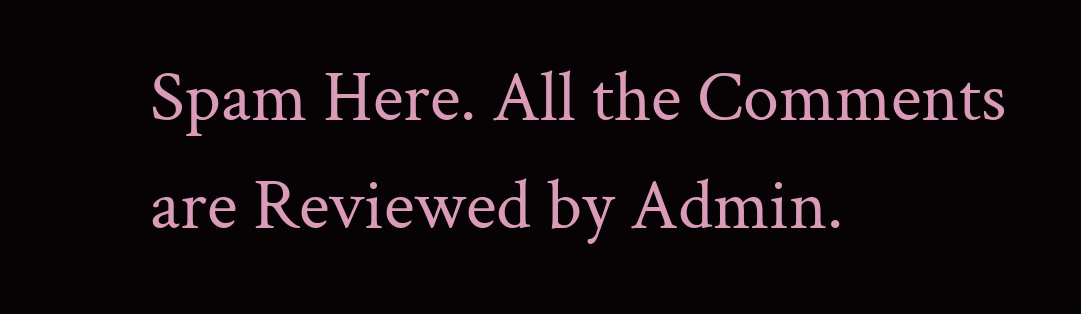Spam Here. All the Comments are Reviewed by Admin.